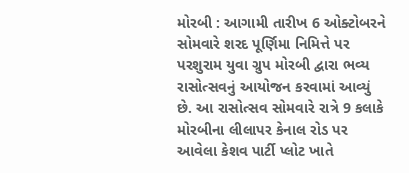મોરબી : આગામી તારીખ 6 ઓક્ટોબરને સોમવારે શરદ પૂર્ણિમા નિમિત્તે પર પરશુરામ યુવા ગ્રુપ મોરબી દ્વારા ભવ્ય રાસોત્સવનું આયોજન કરવામાં આવ્યું છે. આ રાસોત્સવ સોમવારે રાત્રે 9 કલાકે મોરબીના લીલાપર કેનાલ રોડ પર આવેલા કેશવ પાર્ટી પ્લોટ ખાતે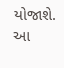યોજાશે.
આ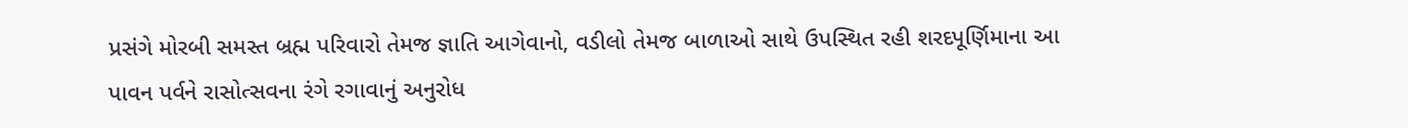પ્રસંગે મોરબી સમસ્ત બ્રહ્મ પરિવારો તેમજ જ્ઞાતિ આગેવાનો, વડીલો તેમજ બાળાઓ સાથે ઉપસ્થિત રહી શરદપૂર્ણિમાના આ પાવન પર્વને રાસોત્સવના રંગે રગાવાનું અનુરોધ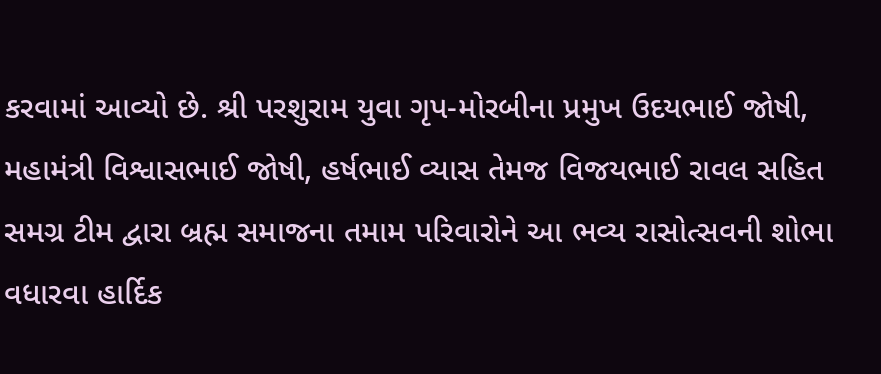કરવામાં આવ્યો છે. શ્રી પરશુરામ યુવા ગૃપ-મોરબીના પ્રમુખ ઉદયભાઈ જોષી, મહામંત્રી વિશ્વાસભાઈ જોષી, હર્ષભાઈ વ્યાસ તેમજ વિજયભાઈ રાવલ સહિત સમગ્ર ટીમ દ્વારા બ્રહ્મ સમાજના તમામ પરિવારોને આ ભવ્ય રાસોત્સવની શોભા વધારવા હાર્દિક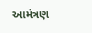આમંત્રણ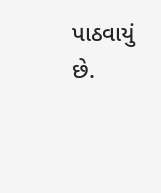પાઠવાયું છે.